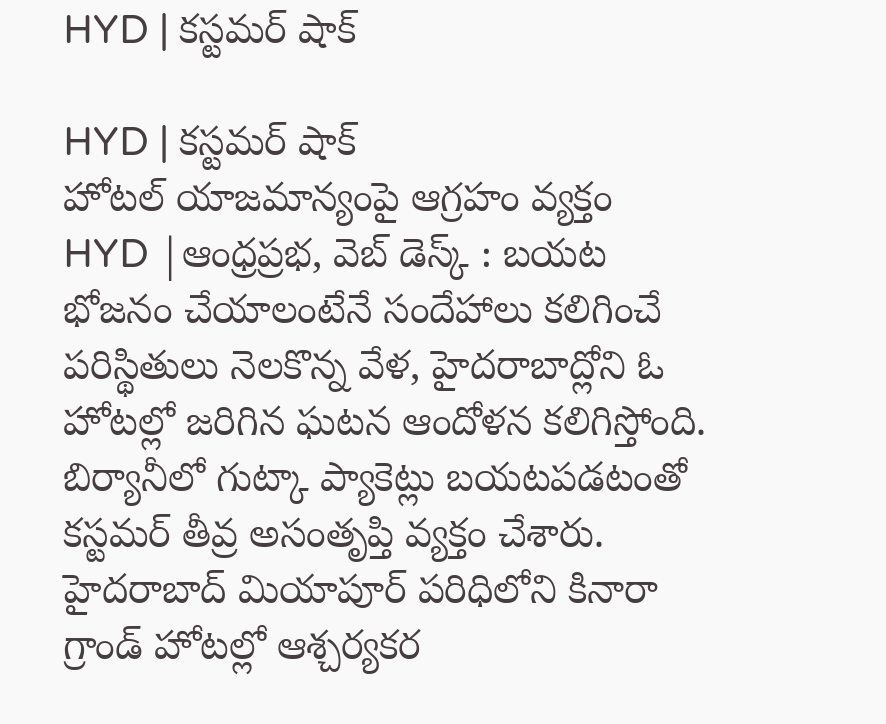HYD | కస్టమర్ షాక్

HYD | కస్టమర్ షాక్
హోటల్ యాజమాన్యంపై ఆగ్రహం వ్యక్తం
HYD |ఆంధ్రప్రభ, వెబ్ డెస్క్ : బయట భోజనం చేయాలంటేనే సందేహాలు కలిగించే పరిస్థితులు నెలకొన్న వేళ, హైదరాబాద్లోని ఓ హోటల్లో జరిగిన ఘటన ఆందోళన కలిగిస్తోంది. బిర్యానీలో గుట్కా ప్యాకెట్లు బయటపడటంతో కస్టమర్ తీవ్ర అసంతృప్తి వ్యక్తం చేశారు.
హైదరాబాద్ మియాపూర్ పరిధిలోని కినారా గ్రాండ్ హోటల్లో ఆశ్చర్యకర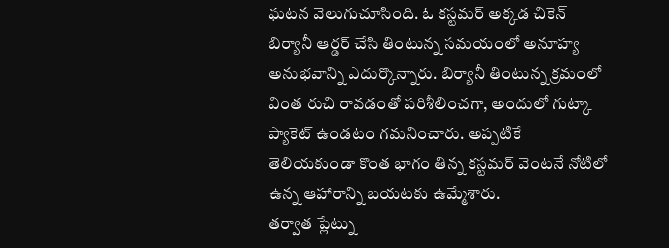ఘటన వెలుగుచూసింది. ఓ కస్టమర్ అక్కడ చికెన్ బిర్యానీ ఆర్డర్ చేసి తింటున్న సమయంలో అనూహ్య అనుభవాన్ని ఎదుర్కొన్నారు. బిర్యానీ తింటున్న క్రమంలో వింత రుచి రావడంతో పరిశీలించగా, అందులో గుట్కా ప్యాకెట్ ఉండటం గమనించారు. అప్పటికే తెలియకుండా కొంత భాగం తిన్న కస్టమర్ వెంటనే నోటిలో ఉన్న ఆహారాన్ని బయటకు ఉమ్మేశారు.
తర్వాత ప్లేట్ను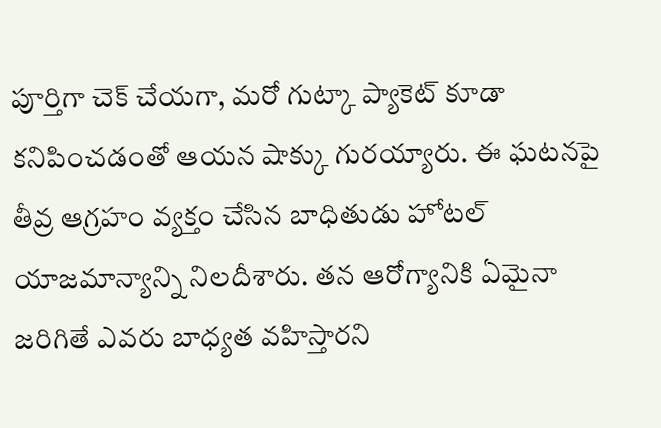పూర్తిగా చెక్ చేయగా, మరో గుట్కా ప్యాకెట్ కూడా కనిపించడంతో ఆయన షాక్కు గురయ్యారు. ఈ ఘటనపై తీవ్ర ఆగ్రహం వ్యక్తం చేసిన బాధితుడు హోటల్ యాజమాన్యాన్ని నిలదీశారు. తన ఆరోగ్యానికి ఏమైనా జరిగితే ఎవరు బాధ్యత వహిస్తారని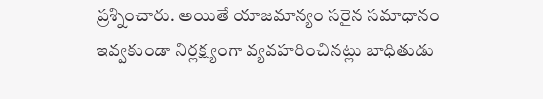ప్రశ్నించారు. అయితే యాజమాన్యం సరైన సమాధానం ఇవ్వకుండా నిర్లక్ష్యంగా వ్యవహరించినట్లు బాధితుడు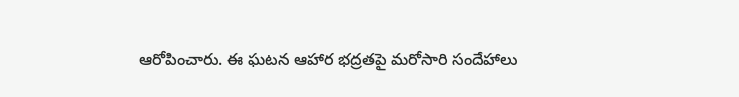ఆరోపించారు. ఈ ఘటన ఆహార భద్రతపై మరోసారి సందేహాలు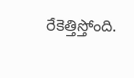రేకెత్తిస్తోంది.